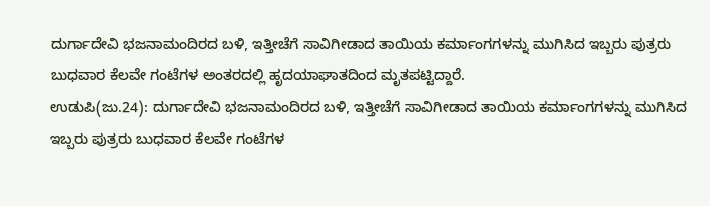ದುರ್ಗಾದೇವಿ ಭಜನಾಮಂದಿರದ ಬಳಿ, ಇತ್ತೀಚೆಗೆ ಸಾವಿಗೀಡಾದ ತಾಯಿಯ ಕರ್ಮಾಂಗಗಳನ್ನು ಮುಗಿಸಿದ ಇಬ್ಬರು ಪುತ್ರರು ಬುಧವಾರ ಕೆಲವೇ ಗಂಟೆಗಳ ಅಂತರದಲ್ಲಿ ಹೃದಯಾಘಾತದಿಂದ ಮೃತಪಟ್ಟಿದ್ದಾರೆ.
ಉಡುಪಿ(ಜು.24): ದುರ್ಗಾದೇವಿ ಭಜನಾಮಂದಿರದ ಬಳಿ, ಇತ್ತೀಚೆಗೆ ಸಾವಿಗೀಡಾದ ತಾಯಿಯ ಕರ್ಮಾಂಗಗಳನ್ನು ಮುಗಿಸಿದ ಇಬ್ಬರು ಪುತ್ರರು ಬುಧವಾರ ಕೆಲವೇ ಗಂಟೆಗಳ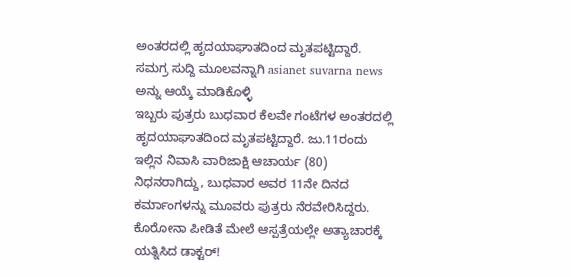ಅಂತರದಲ್ಲಿ ಹೃದಯಾಘಾತದಿಂದ ಮೃತಪಟ್ಟಿದ್ದಾರೆ.
ಸಮಗ್ರ ಸುದ್ದಿ ಮೂಲವನ್ನಾಗಿ asianet suvarna news ಅನ್ನು ಆಯ್ಕೆ ಮಾಡಿಕೊಳ್ಳಿ
ಇಬ್ಬರು ಪುತ್ರರು ಬುಧವಾರ ಕೆಲವೇ ಗಂಟೆಗಳ ಅಂತರದಲ್ಲಿ ಹೃದಯಾಘಾತದಿಂದ ಮೃತಪಟ್ಟಿದ್ದಾರೆ. ಜು.11ರಂದು ಇಲ್ಲಿನ ನಿವಾಸಿ ವಾರಿಜಾಕ್ಷಿ ಆಚಾರ್ಯ (80) ನಿಧನರಾಗಿದ್ದು, ಬುಧವಾರ ಅವರ 11ನೇ ದಿನದ ಕರ್ಮಾಂಗಳನ್ನು ಮೂವರು ಪುತ್ರರು ನೆರವೇರಿಸಿದ್ದರು.
ಕೊರೋನಾ ಪೀಡಿತೆ ಮೇಲೆ ಆಸ್ಪತ್ರೆಯಲ್ಲೇ ಅತ್ಯಾಚಾರಕ್ಕೆ ಯತ್ನಿಸಿದ ಡಾಕ್ಟರ್!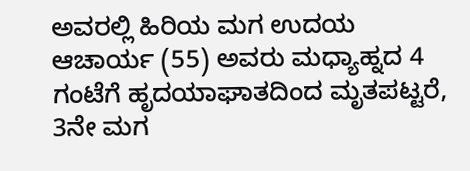ಅವರಲ್ಲಿ ಹಿರಿಯ ಮಗ ಉದಯ ಆಚಾರ್ಯ (55) ಅವರು ಮಧ್ಯಾಹ್ನದ 4 ಗಂಟೆಗೆ ಹೃದಯಾಘಾತದಿಂದ ಮೃತಪಟ್ಟರೆ, 3ನೇ ಮಗ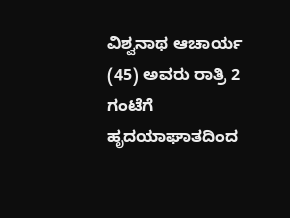ವಿಶ್ವನಾಥ ಆಚಾರ್ಯ (45) ಅವರು ರಾತ್ರಿ 2 ಗಂಟೆಗೆ ಹೃದಯಾಘಾತದಿಂದ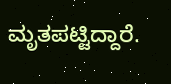ಮೃತಪಟ್ಟಿದ್ದಾರೆ.